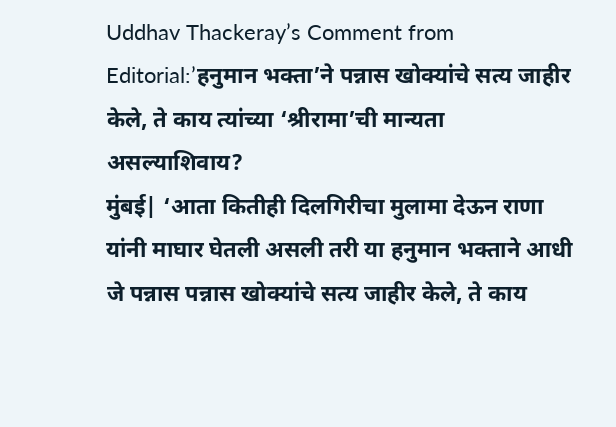Uddhav Thackeray’s Comment from Editorial:’हनुमान भक्ता’ने पन्नास खोक्यांचे सत्य जाहीर केले, ते काय त्यांच्या ‘श्रीरामा’ची मान्यता असल्याशिवाय?
मुंबई| ‘आता कितीही दिलगिरीचा मुलामा देऊन राणा यांनी माघार घेतली असली तरी या हनुमान भक्ताने आधी जे पन्नास पन्नास खोक्यांचे सत्य जाहीर केले, ते काय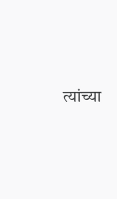त्यांच्या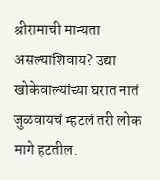श्रीरामाची मान्यता असल्याशिवाय? उद्या खोकेवाल्यांच्या घरात नातं जुळवायचं म्हटलं तरी लोक मागे हटतील.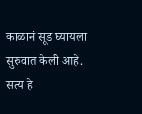काळानं सूड घ्यायला सुरुवात केली आहे. सत्य हे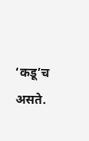‘कडू’च असते.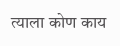त्याला कोण काय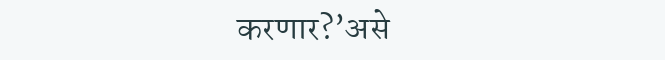करणार?’असे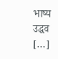भाष्य उद्धव […]